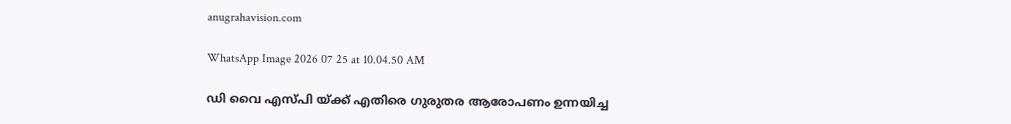anugrahavision.com

WhatsApp Image 2026 07 25 at 10.04.50 AM

ഡി വൈ എസ്പി യ്ക്ക് എതിരെ ഗുരുതര ആരോപണം ഉന്നയിച്ച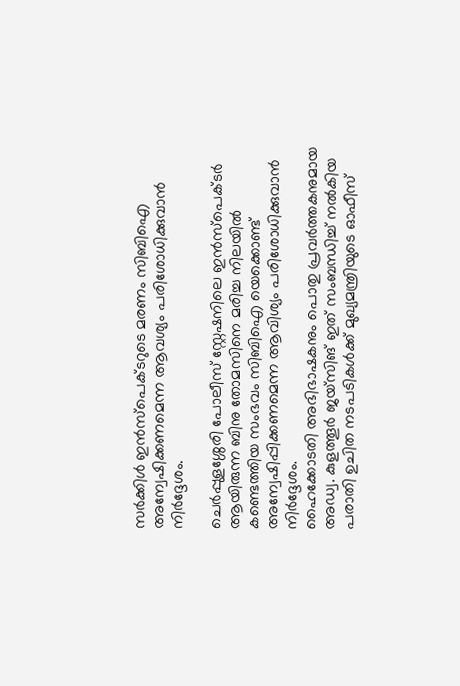സർക്കിൾ ഇൻസ്‌പെക്ടറുടെ മരണം സിബിഐ അന്വേഷിക്കണമെന്ന ആവശ്യം പരിശോധിക്കുവാൻ നിർദ്ദേശം.

ചെർപ്പുളശ്ശേരി പോലീസ് സ്റ്റേഷനിലെ ഇൻസ്‌പെക്ടർ ആയിരുന്ന ബിനു തോമസിനെ മരിച്ച നിലയിൽ കണ്ടെത്തിയ സംഭവം സിബിഐ യെക്കൊണ്ട് അന്വേഷിപ്പിക്കണമെന്ന ആവിശ്യം പരിശോധിക്കുവാൻ നിർദ്ദേശം.
ഹൈക്കോടതി അഭിഭാഷകനും പൊതു പ്രവർത്തകനുമായ അഡ്വ. കുളത്തൂർ ജയ്‌സിങ് ഇത് സംബന്ധിച്ച് നൽകിയ പരാതി ഉചിത നടപടികൾക്ക് മുഖ്യമന്ത്രിയുടെ ഓഫീസ്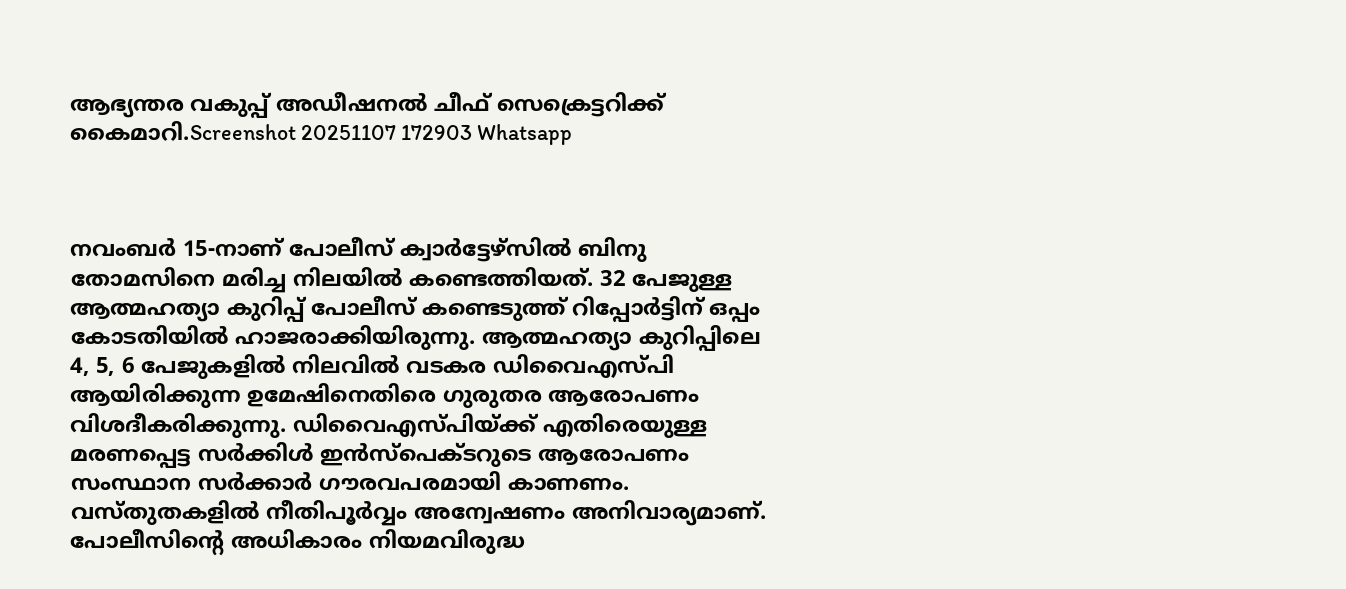ആഭ്യന്തര വകുപ്പ് അഡീഷനൽ ചീഫ് സെക്രെട്ടറിക്ക് കൈമാറി.Screenshot 20251107 172903 Whatsapp



നവംബർ 15-നാണ് പോലീസ് ക്വാർട്ടേഴ്സിൽ ബിനു തോമസിനെ മരിച്ച നിലയിൽ കണ്ടെത്തിയത്. 32 പേജുള്ള ആത്മഹത്യാ കുറിപ്പ് പോലീസ് കണ്ടെടുത്ത് റിപ്പോർട്ടിന് ഒപ്പം കോടതിയിൽ ഹാജരാക്കിയിരുന്നു. ആത്മഹത്യാ കുറിപ്പിലെ 4, 5, 6 പേജുകളിൽ നിലവിൽ വടകര ഡിവൈഎസ്പി ആയിരിക്കുന്ന ഉമേഷിനെതിരെ ഗുരുതര ആരോപണം വിശദീകരിക്കുന്നു. ഡിവൈഎസ്പിയ്ക്ക് എതിരെയുള്ള മരണപ്പെട്ട സർക്കിൾ ഇൻസ്‌പെക്ടറുടെ ആരോപണം സംസ്ഥാന സർക്കാർ ഗൗരവപരമായി കാണണം. വസ്തുതകളിൽ നീതിപൂർവ്വം അന്വേഷണം അനിവാര്യമാണ്. പോലീസിന്റെ അധികാരം നിയമവിരുദ്ധ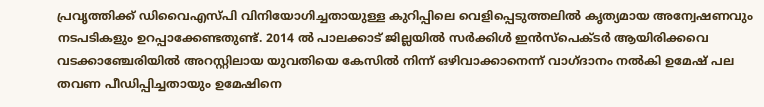പ്രവൃത്തിക്ക് ഡിവൈഎസ്പി വിനിയോഗിച്ചതായുള്ള കുറിപ്പിലെ വെളിപ്പെടുത്തലിൽ കൃത്യമായ അന്വേഷണവും നടപടികളും ഉറപ്പാക്കേണ്ടതുണ്ട്. 2014 ൽ പാലക്കാട് ജില്ലയിൽ സർക്കിൾ ഇൻസ്‌പെക്ടർ ആയിരിക്കവെ വടക്കാഞ്ചേരിയിൽ അറസ്റ്റിലായ യുവതിയെ കേസിൽ നിന്ന് ഒഴിവാക്കാനെന്ന് വാഗ്ദാനം നൽകി ഉമേഷ് പല തവണ പീഡിപ്പിച്ചതായും ഉമേഷിനെ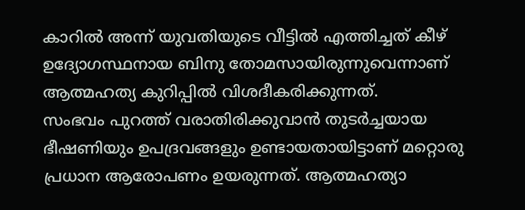കാറിൽ അന്ന് യുവതിയുടെ വീട്ടിൽ എത്തിച്ചത് കീഴ് ഉദ്യോഗസ്ഥനായ ബിനു തോമസായിരുന്നുവെന്നാണ് ആത്മഹത്യ കുറിപ്പിൽ വിശദീകരിക്കുന്നത്.
സംഭവം പുറത്ത് വരാതിരിക്കുവാൻ തുടർച്ചയായ ഭീഷണിയും ഉപദ്രവങ്ങളും ഉണ്ടായതായിട്ടാണ് മറ്റൊരു പ്രധാന ആരോപണം ഉയരുന്നത്. ആത്മഹത്യാ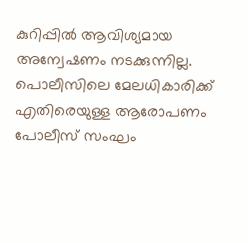കുറിപ്പിൽ ആവിശ്യമായ അന്വേഷണം നടക്കുന്നില്ല. പൊലീസിലെ മേലധികാരിക്ക് എതിരെയുള്ള ആരോപണം പോലീസ് സംഘം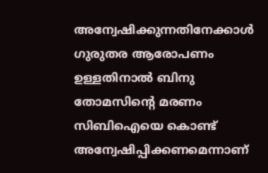അന്വേഷിക്കുന്നതിനേക്കാൾ ഗുരുതര ആരോപണം ഉള്ളതിനാൽ ബിനു തോമസിന്റെ മരണം സിബിഐയെ കൊണ്ട് അന്വേഷിപ്പിക്കണമെന്നാണ്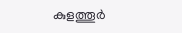കുളത്തൂർ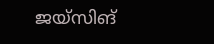ജയ്‌സിങ്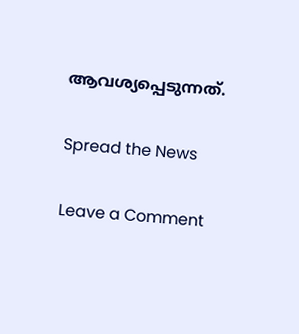ആവശ്യപ്പെടുന്നത്.

Spread the News

Leave a Comment